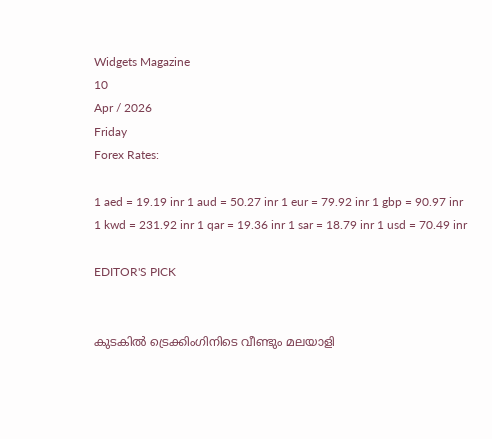Widgets Magazine
10
Apr / 2026
Friday
Forex Rates:

1 aed = 19.19 inr 1 aud = 50.27 inr 1 eur = 79.92 inr 1 gbp = 90.97 inr 1 kwd = 231.92 inr 1 qar = 19.36 inr 1 sar = 18.79 inr 1 usd = 70.49 inr

EDITOR'S PICK


കുടകിൽ ട്രെക്കിംഗിനിടെ വീണ്ടും മലയാളി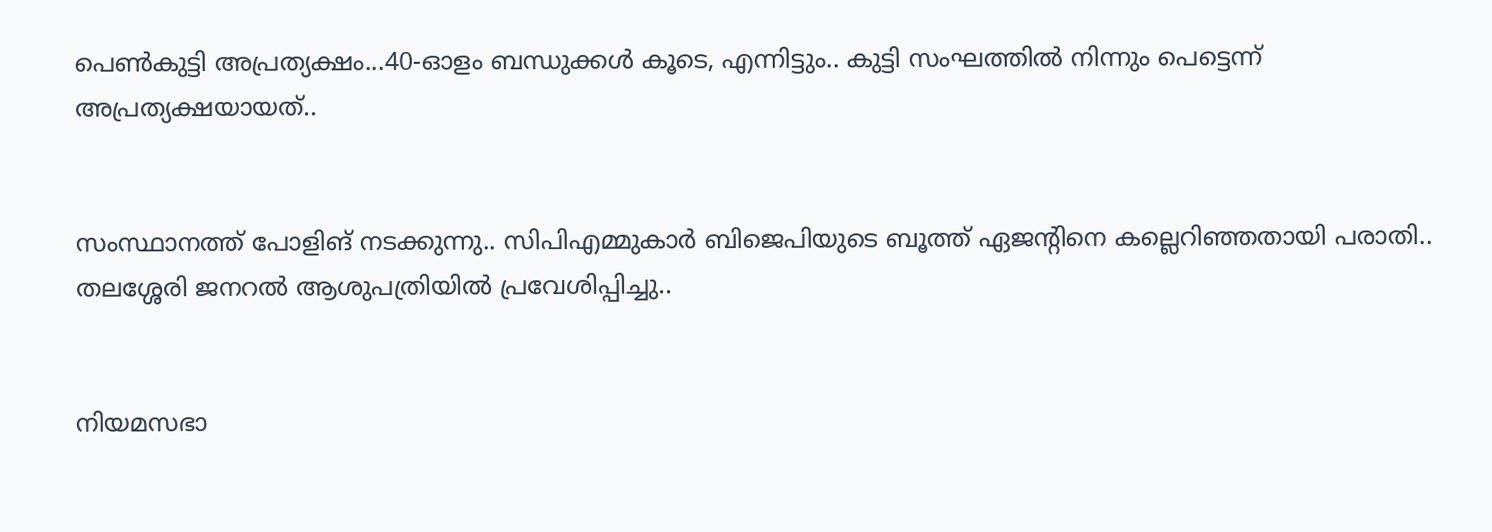പെൺകുട്ടി അപ്രത്യക്ഷം...40-ഓളം ബന്ധുക്കൾ കൂടെ, എന്നിട്ടും.. കുട്ടി സംഘത്തില്‍ നിന്നും പെട്ടെന്ന് അപ്രത്യക്ഷയായത്..


സംസ്ഥാനത്ത് പോളിങ് നടക്കുന്നു.. സിപിഎമ്മുകാർ ബിജെപിയുടെ ബൂത്ത് ഏജന്റിനെ കല്ലെറിഞ്ഞതായി പരാതി.. തലശ്ശേരി ജനറൽ ആശുപത്രിയിൽ പ്രവേശിപ്പിച്ചു..


നിയമസഭാ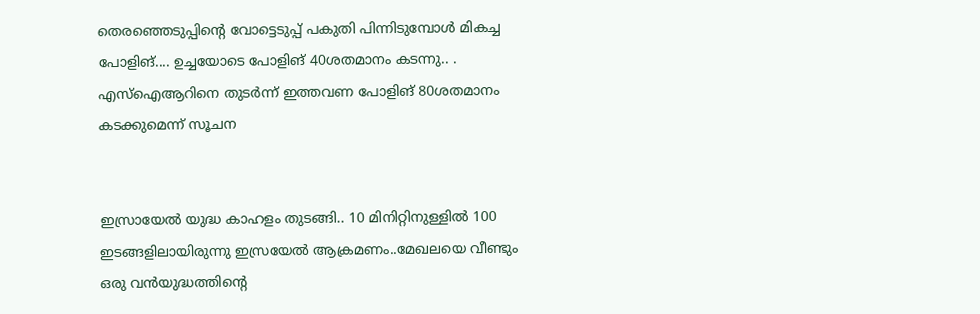തെരഞ്ഞെടുപ്പിന്‍റെ വോട്ടെടുപ്പ് പകുതി പിന്നിടുമ്പോള്‍ മികച്ച പോളിങ്.... ഉച്ചയോടെ പോളിങ് 40ശതമാനം കടന്നു.. . എസ്ഐആറിനെ തുടര്‍ന്ന് ഇത്തവണ പോളിങ് 80ശതമാനം കടക്കുമെന്ന് സൂചന


ഇസ്രായേൽ യുദ്ധ കാഹളം തുടങ്ങി.. 10 മിനിറ്റിനുള്ളില്‍ 100 ഇടങ്ങളിലായിരുന്നു ഇസ്രയേല്‍ ആക്രമണം..മേഖലയെ വീണ്ടും ഒരു വന്‍യുദ്ധത്തിന്റെ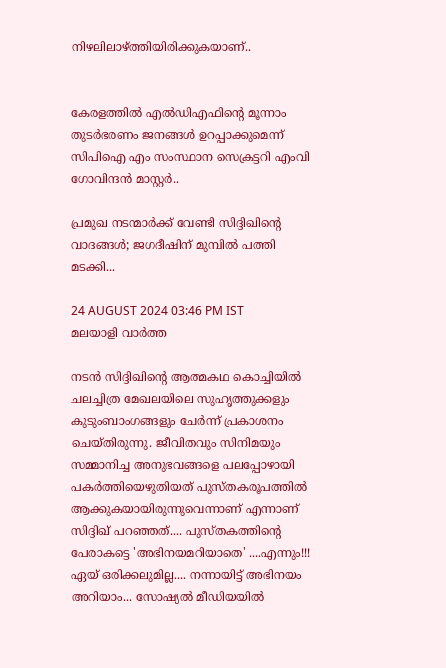നിഴലിലാഴ്ത്തിയിരിക്കുകയാണ്..


കേരളത്തിൽ എൽഡിഎഫിന്റെ മൂന്നാം തുടർഭരണം ജനങ്ങൾ ഉറപ്പാക്കുമെന്ന് സിപിഐ എം സംസ്ഥാന സെക്രട്ടറി എംവി ഗോവിന്ദൻ മാസ്റ്റർ..

പ്രമുഖ നടന്മാർക്ക് വേണ്ടി സിദ്ദിഖിന്റെ വാദങ്ങൾ; ജഗദീഷിന് മുമ്പിൽ പത്തി മടക്കി...

24 AUGUST 2024 03:46 PM IST
മലയാളി വാര്‍ത്ത

നടന്‍ സിദ്ദിഖിന്‍റെ ആത്മകഥ കൊച്ചിയില്‍ ചലച്ചിത്ര മേഖലയിലെ സുഹൃത്തുക്കളും കുടുംബാംഗങ്ങളും ചേർന്ന് പ്രകാശനം ചെയ്തിരുന്നു. ജീവിതവും സിനിമയും സമ്മാനിച്ച അനുഭവങ്ങളെ പലപ്പോഴായി പകര്‍ത്തിയെഴുതിയത് പുസ്തകരൂപത്തിൽ ആക്കുകയായിരുന്നുവെന്നാണ് എന്നാണ് സിദ്ദിഖ് പറഞ്ഞത്.... പുസ്തകത്തിന്റെ പേരാകട്ടെ 'അഭിനയമറിയാതെ' ....എന്നും!!! ഏയ് ഒരിക്കലുമില്ല.... നന്നായിട്ട് അഭിനയം അറിയാം... സോഷ്യൽ മീഡിയയിൽ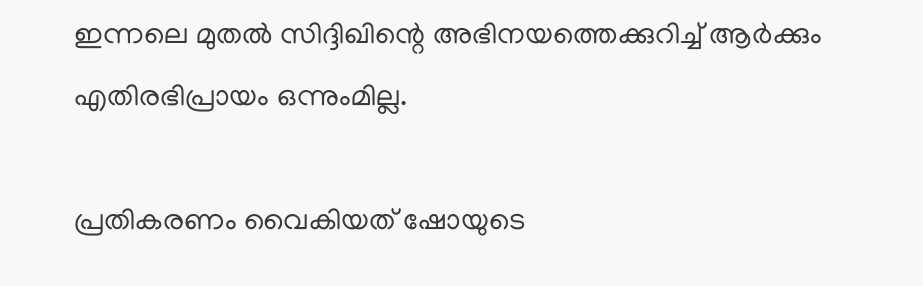ഇന്നലെ മുതൽ സിദ്ദിഖിന്റെ അഭിനയത്തെക്കുറിച്ച് ആർക്കും എതിരഭിപ്രായം ഒന്നുംമില്ല.

പ്രതികരണം വൈകിയത് ഷോയുടെ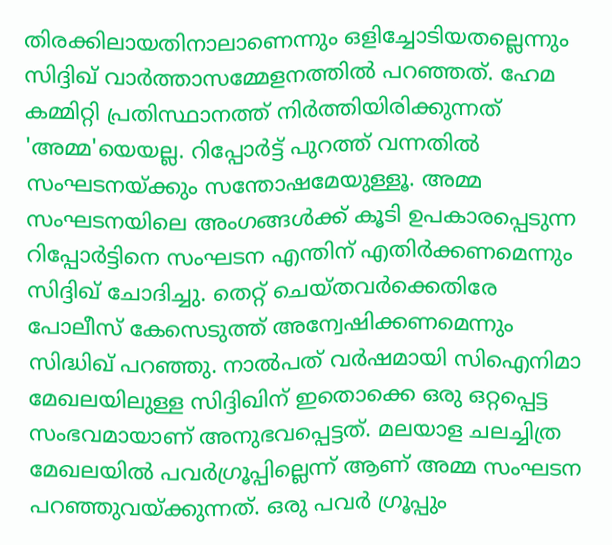തിരക്കിലായതിനാലാണെന്നും ഒളിച്ചോടിയതല്ലെന്നും സിദ്ദിഖ് വാര്‍ത്താസമ്മേളനത്തില്‍ പറഞ്ഞത്. ഹേമ കമ്മിറ്റി പ്രതിസ്ഥാനത്ത് നിര്‍ത്തിയിരിക്കുന്നത് 'അമ്മ'യെയല്ല. റിപ്പോര്‍ട്ട് പുറത്ത് വന്നതില്‍ സംഘടനയ്ക്കും സന്തോഷമേയുള്ളൂ. അമ്മ സംഘടനയിലെ അംഗങ്ങള്‍ക്ക് കൂടി ഉപകാരപ്പെടുന്ന റിപ്പോര്‍ട്ടിനെ സംഘടന എന്തിന് എതിര്‍ക്കണമെന്നും സിദ്ദിഖ് ചോദിച്ചു. തെറ്റ് ചെയ്തവര്‍ക്കെതിരേ പോലീസ് കേസെടുത്ത് അന്വേഷിക്കണമെന്നും സിദ്ധിഖ് പറഞ്ഞു. നാല്‍പത് വര്‍ഷമായി സിഐനിമാ മേഖലയിലുള്ള സിദ്ദിഖിന് ഇതൊക്കെ ഒരു ഒറ്റപ്പെട്ട സംഭവമായാണ് അനുഭവപ്പെട്ടത്. മലയാള ചലച്ചിത്ര മേഖലയില്‍ പവര്‍ഗ്രൂപ്പില്ലെന്ന് ആണ് അമ്മ സംഘടന പറഞ്ഞുവയ്ക്കുന്നത്. ഒരു പവര്‍ ഗ്രൂപ്പും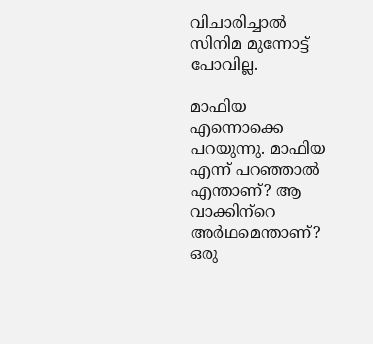വിചാരിച്ചാല്‍ സിനിമ മുന്നോട്ട് പോവില്ല.

മാഫിയ എന്നൊക്കെ പറയുന്നു. മാഫിയ എന്ന് പറഞ്ഞാല്‍ എന്താണ്? ആ വാക്കിന‍്റെ അര്‍ഥമെന്താണ്? ഒരു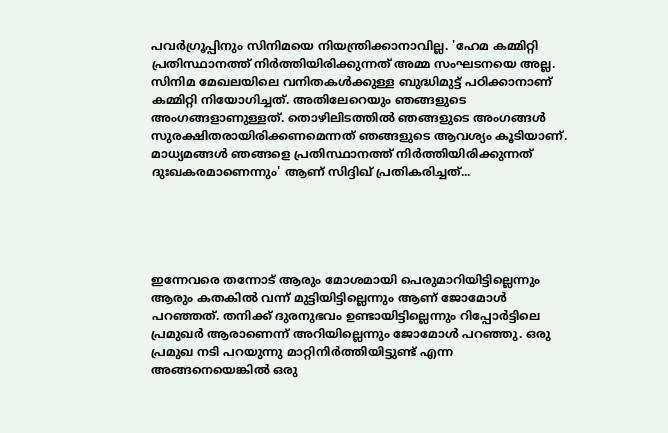പവര്‍ഗ്രൂപ്പിനും സിനിമയെ നിയന്ത്രിക്കാനാവില്ല. 'ഹേമ കമ്മിറ്റി പ്രതിസ്ഥാനത്ത് നിര്‍ത്തിയിരിക്കുന്നത് അമ്മ സംഘടനയെ അല്ല. സിനിമ മേഖലയിലെ വനിതകള്‍ക്കുള്ള ബുദ്ധിമുട്ട് പഠിക്കാനാണ് കമ്മിറ്റി നിയോഗിച്ചത്. അതിലേറെയും ഞങ്ങളുടെ അംഗങ്ങളാണുള്ളത്. തൊഴിലിടത്തില്‍ ഞങ്ങളുടെ അംഗങ്ങള്‍ സുരക്ഷിതരായിരിക്കണമെന്നത് ഞങ്ങളുടെ ആവശ്യം കൂടിയാണ്. മാധ്യമങ്ങള്‍ ഞങ്ങളെ പ്രതിസ്ഥാനത്ത് നിര്‍ത്തിയിരിക്കുന്നത് ദുഃഖകരമാണെന്നും' ആണ് സിദ്ദിഖ് പ്രതികരിച്ചത്...





ഇന്നേവരെ തന്നോട് ആരും മോശമായി പെരുമാറിയിട്ടില്ലെന്നും ആരും കതകിൽ വന്ന് മുട്ടിയിട്ടില്ലെന്നും ആണ് ജോമോൾ പറഞ്ഞത്. തനിക്ക് ദുരനുഭവം ഉണ്ടായിട്ടില്ലെന്നും റിപ്പോർട്ടിലെ പ്രമുഖർ ആരാണെന്ന് അറിയില്ലെന്നും ജോമോൾ പറഞ്ഞു. ഒരു പ്രമുഖ നടി പറയുന്നു മാറ്റിനിർത്തിയിട്ടുണ്ട് എന്ന അങ്ങനെയെങ്കിൽ ഒരു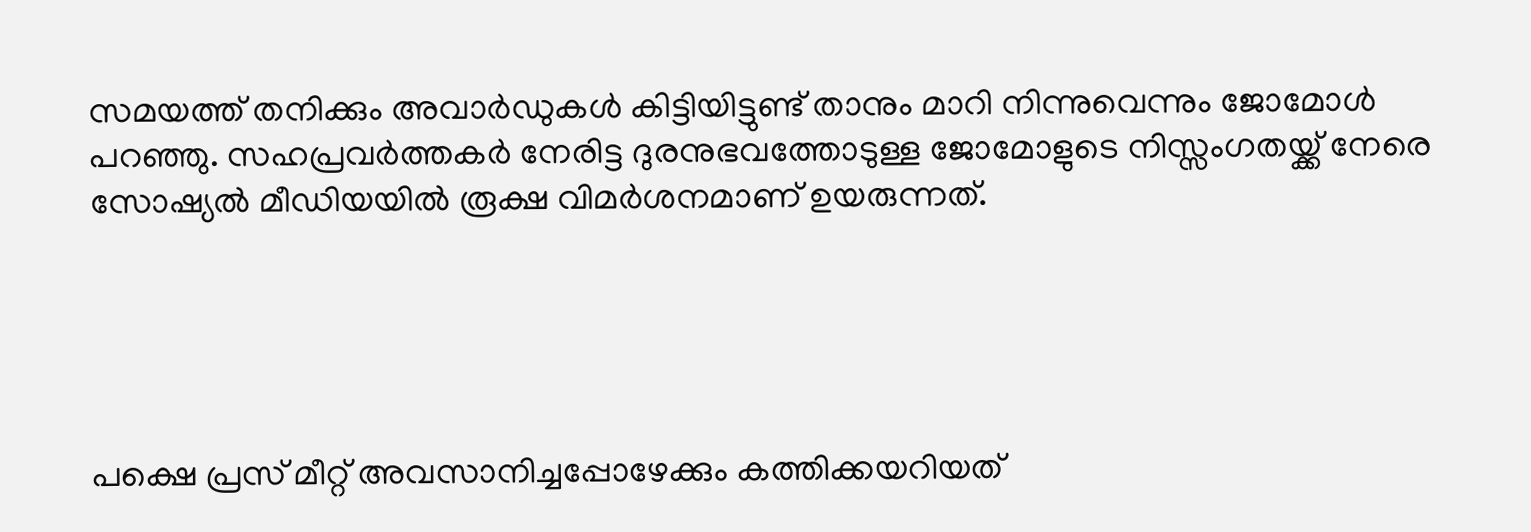സമയത്ത് തനിക്കും അവാർഡുകൾ കിട്ടിയിട്ടുണ്ട് താനും മാറി നിന്നുവെന്നും ജോമോൾ പറഞ്ഞു. സഹപ്രവർത്തകർ നേരിട്ട ദുരനുഭവത്തോടുള്ള ജോമോളുടെ നിസ്സംഗതയ്ക്ക് നേരെ സോഷ്യൽ മീഡിയയിൽ രൂക്ഷ വിമർശനമാണ് ഉയരുന്നത്.





പക്ഷെ പ്രസ് മീറ്റ് അവസാനിച്ചപ്പോഴേക്കും കത്തിക്കയറിയത്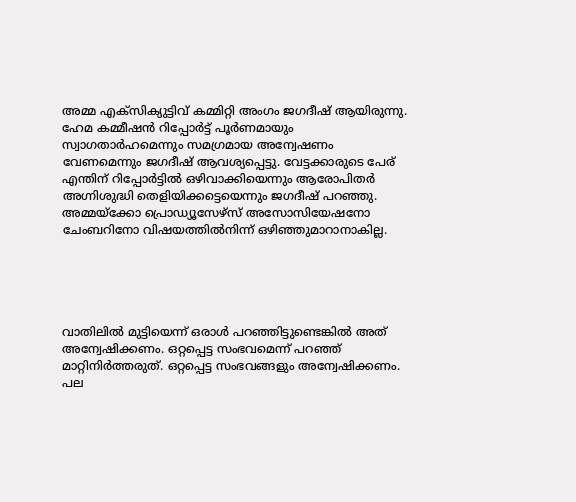അമ്മ എക്സിക്യുട്ടിവ് കമ്മിറ്റി അംഗം ജഗദീഷ് ആയിരുന്നു. ഹേമ കമ്മീഷൻ റിപ്പോർട്ട് പൂർണമായും സ്വാഗതാർഹമെന്നും സമഗ്രമായ അന്വേഷണം വേണമെന്നും ജഗദീഷ് ആവശ്യപ്പെട്ടു. വേട്ടക്കാരുടെ പേര് എന്തിന് റിപ്പോർട്ടിൽ ഒഴിവാക്കിയെന്നും ആരോപിതർ അഗ്നിശുദ്ധി തെളിയിക്കട്ടെയെന്നും ജഗദീഷ് പറഞ്ഞു. അമ്മയ്ക്കോ പ്രൊഡ്യൂസേഴ്സ് അസോസിയേഷനോ ചേംബറിനോ വിഷയത്തിൽനിന്ന് ഒഴിഞ്ഞുമാറാനാകില്ല.





വാതിലിൽ മുട്ടിയെന്ന് ഒരാൾ പറഞ്ഞിട്ടുണ്ടെങ്കിൽ അത് അന്വേഷിക്കണം. ഒറ്റപ്പെട്ട സംഭവമെന്ന് പറഞ്ഞ് മാറ്റിനിർത്തരുത്. ഒറ്റപ്പെട്ട സംഭവങ്ങളും അന്വേഷിക്കണം. പല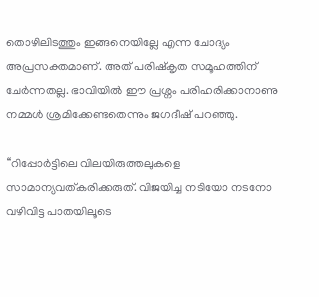തൊഴിലിടത്തും ഇങ്ങനെയില്ലേ എന്ന ചോദ്യം അപ്രസക്തമാണ്. അത് പരിഷ്കൃത സമൂഹത്തിന് ചേർന്നതല്ല. ഭാവിയിൽ ഈ പ്രശ്നം പരിഹരിക്കാനാണു നമ്മൾ ശ്രമിക്കേണ്ടതെന്നും ജഗദീഷ് പറഞ്ഞു.

‘‘റിപ്പോർട്ടിലെ വിലയിരുത്തലുകളെ സാമാന്യവത്കരിക്കരുത്. വിജയിച്ച നടിയോ നടനോ വഴിവിട്ട പാതയിലൂടെ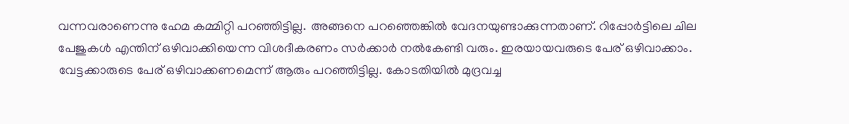വന്നവരാണെന്നു ഹേമ കമ്മിറ്റി പറഞ്ഞിട്ടില്ല. അങ്ങനെ പറഞ്ഞെങ്കിൽ വേദനയുണ്ടാക്കുന്നതാണ്. റിപ്പോർട്ടിലെ ചില പേജുകൾ എന്തിന് ഒഴിവാക്കിയെന്ന വിശദീകരണം സർക്കാർ നൽകേണ്ടി വരും. ഇരയായവരുടെ പേര് ഒഴിവാക്കാം. വേട്ടക്കാരുടെ പേര് ഒഴിവാക്കണമെന്ന് ആരും പറഞ്ഞിട്ടില്ല. കോടതിയിൽ മുദ്രവച്ച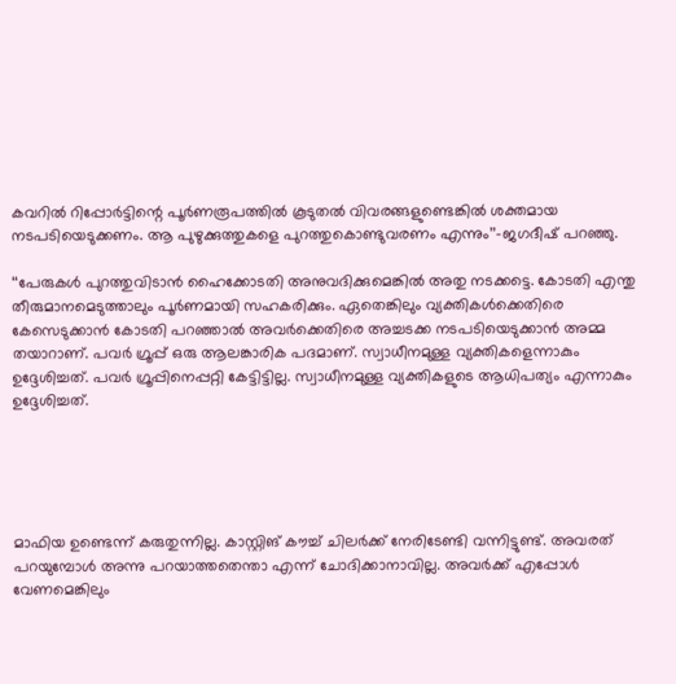കവറിൽ റിപ്പോർട്ടിന്റെ പൂർണരൂപത്തിൽ കൂടുതൽ വിവരങ്ങളുണ്ടെങ്കിൽ ശക്തമായ നടപടിയെടുക്കണം. ആ പുഴുക്കുത്തുകളെ പുറത്തുകൊണ്ടുവരണം എന്നും’’–ജഗദീഷ് പറഞ്ഞു.

‘‘പേരുകൾ പുറത്തുവിടാൻ ഹൈക്കോടതി അനുവദിക്കുമെങ്കിൽ അതു നടക്കട്ടെ. കോടതി എന്തു തീരുമാനമെടുത്താലും പൂർണമായി സഹകരിക്കും. ഏതെങ്കിലും വ്യക്തികൾക്കെതിരെ കേസെടുക്കാൻ കോടതി പറഞ്ഞാൽ അവർക്കെതിരെ അച്ചടക്ക നടപടിയെടുക്കാൻ അമ്മ തയാറാണ്. പവർ ഗ്രൂപ്പ് ഒരു ആലങ്കാരിക പദമാണ്. സ്വാധീനമുള്ള വ്യക്തികളെന്നാകും ഉദ്ദേശിച്ചത്. പവർ ഗ്രൂപ്പിനെപ്പറ്റി കേട്ടിട്ടില്ല. സ്വാധീനമുള്ള വ്യക്തികളുടെ ആധിപത്യം എന്നാകും ഉദ്ദേശിച്ചത്.





മാഫിയ ഉണ്ടെന്ന് കരുതുന്നില്ല. കാസ്റ്റിങ് കൗച്ച് ചിലർക്ക് നേരിടേണ്ടി വന്നിട്ടുണ്ട്. അവരത് പറയുമ്പോൾ അന്നു പറയാത്തതെന്താ എന്ന് ചോദിക്കാനാവില്ല. അവർക്ക് എപ്പോൾ വേണമെങ്കിലും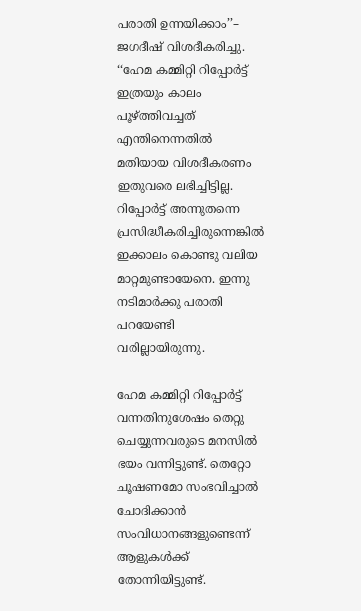പരാതി ഉന്നയിക്കാം’’– ജഗദീഷ് വിശദീകരിച്ചു. ‘‘ഹേമ കമ്മിറ്റി റിപ്പോർട്ട് ഇത്രയും കാലം പൂഴ്ത്തിവച്ചത് എന്തിനെന്നതിൽ മതിയായ വിശദീകരണം ഇതുവരെ ലഭിച്ചിട്ടില്ല. റിപ്പോർട്ട് അന്നുതന്നെ പ്രസിദ്ധീകരിച്ചിരുന്നെങ്കിൽ ഇക്കാലം കൊണ്ടു വലിയ മാറ്റമുണ്ടായേനെ. ഇന്നു നടിമാർക്കു പരാതി പറയേണ്ടി വരില്ലായിരുന്നു.

ഹേമ കമ്മിറ്റി റിപ്പോർട്ട് വന്നതിനുശേഷം തെറ്റു ചെയ്യുന്നവരുടെ മനസിൽ ഭയം വന്നിട്ടുണ്ട്. തെറ്റോ ചൂഷണമോ സംഭവിച്ചാൽ ചോദിക്കാൻ സംവിധാനങ്ങളുണ്ടെന്ന് ആളുകൾക്ക് തോന്നിയിട്ടുണ്ട്.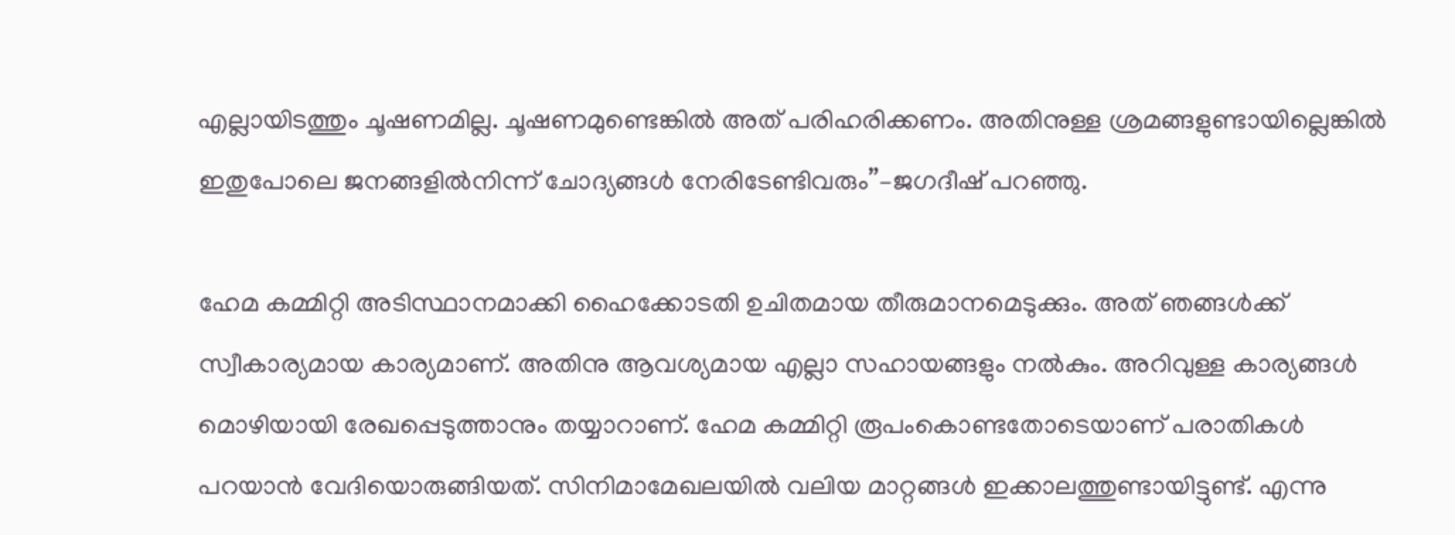എല്ലായിടത്തും ചൂഷണമില്ല. ചൂഷണമുണ്ടെങ്കിൽ അത് പരിഹരിക്കണം. അതിനുള്ള ശ്രമങ്ങളുണ്ടായില്ലെങ്കിൽ ഇതുപോലെ ജനങ്ങളിൽനിന്ന് ചോദ്യങ്ങൾ നേരിടേണ്ടിവരും’’–ജഗദീഷ് പറഞ്ഞു.

ഹേമ കമ്മിറ്റി അടിസ്ഥാനമാക്കി ഹൈക്കോടതി ഉചിതമായ തീരുമാനമെടുക്കും. അത് ഞങ്ങൾക്ക് സ്വീകാര്യമായ കാര്യമാണ്. അതിനു ആവശ്യമായ എല്ലാ സഹായങ്ങളും നൽകും. അറിവുള്ള കാര്യങ്ങൾ മൊഴിയായി രേഖപ്പെടുത്താനും തയ്യാറാണ്. ഹേമ കമ്മിറ്റി രൂപംകൊണ്ടതോടെയാണ് പരാതികൾ പറയാൻ വേദിയൊരുങ്ങിയത്. സിനിമാമേഖലയിൽ വലിയ മാറ്റങ്ങൾ ഇക്കാലത്തുണ്ടായിട്ടുണ്ട്. എന്നു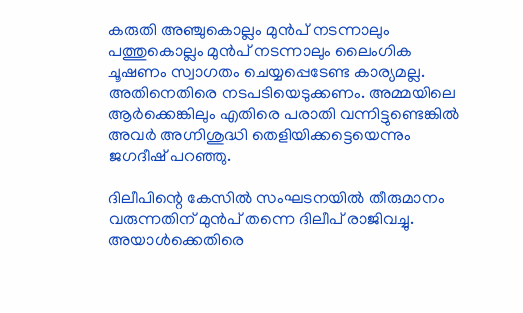കരുതി അഞ്ചുകൊല്ലം മുൻപ് നടന്നാലും പത്തുകൊല്ലം മുൻപ് നടന്നാലും ലൈംഗിക ചൂഷണം സ്വാഗതം ചെയ്യപ്പെടേണ്ട കാര്യമല്ല. അതിനെതിരെ നടപടിയെടുക്കണം. അമ്മയിലെ ആർക്കെങ്കിലും എതിരെ പരാതി വന്നിട്ടുണ്ടെങ്കിൽ അവർ അഗ്നിശുദ്ധി തെളിയിക്കട്ടെയെന്നും ജഗദീഷ് പറഞ്ഞു.

ദിലീപിന്റെ കേസിൽ സംഘടനയിൽ തീരുമാനം വരുന്നതിന് മുൻപ് തന്നെ ദിലീപ് രാജിവച്ചു. അയാൾക്കെതിരെ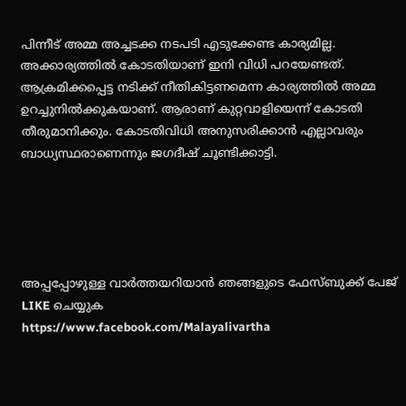പിന്നീട് അമ്മ അച്ചടക്ക നടപടി എടുക്കേണ്ട കാര്യമില്ല. അക്കാര്യത്തിൽ കോടതിയാണ് ഇനി വിധി പറയേണ്ടത്. ആക്രമിക്കപ്പെട്ട നടിക്ക് നീതികിട്ടണമെന്ന കാര്യത്തിൽ അമ്മ ഉറച്ചുനിൽക്കുകയാണ്. ആരാണ് കുറ്റവാളിയെന്ന് കോടതി തീരുമാനിക്കും. കോടതിവിധി അനുസരിക്കാൻ എല്ലാവരും ബാധ്യസ്ഥരാണെന്നും ജഗദീഷ് ചൂണ്ടിക്കാട്ടി.





അപ്പപ്പോഴുള്ള വാര്‍ത്തയറിയാന്‍ ഞങ്ങളുടെ ഫേസ്‌ബുക്ക്‌ പേജ് LIKE ചെയ്യുക
https://www.facebook.com/Malayalivartha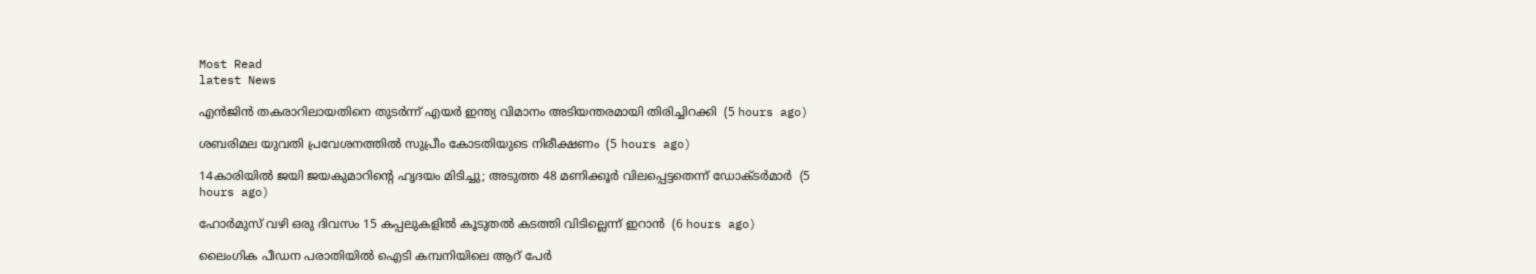Most Read
latest News

എന്‍ജിന്‍ തകരാറിലായതിനെ തുടര്‍ന്ന് എയര്‍ ഇന്ത്യ വിമാനം അടിയന്തരമായി തിരിച്ചിറക്കി  (5 hours ago)

ശബരിമല യുവതി പ്രവേശനത്തില്‍ സുപ്രീം കോടതിയുടെ നിരീക്ഷണം  (5 hours ago)

14കാരിയില്‍ ജയി ജയകുമാറിന്റെ ഹൃദയം മിടിച്ചു; അടുത്ത 48 മണിക്കൂര്‍ വിലപ്പെട്ടതെന്ന് ഡോക്ടര്‍മാര്‍  (5 hours ago)

ഹോര്‍മുസ് വഴി ഒരു ദിവസം 15 കപ്പലുകളില്‍ കൂടുതല്‍ കടത്തി വിടില്ലെന്ന് ഇറാന്‍  (6 hours ago)

ലൈംഗിക പീഡന പരാതിയില്‍ ഐടി കമ്പനിയിലെ ആറ് പേര്‍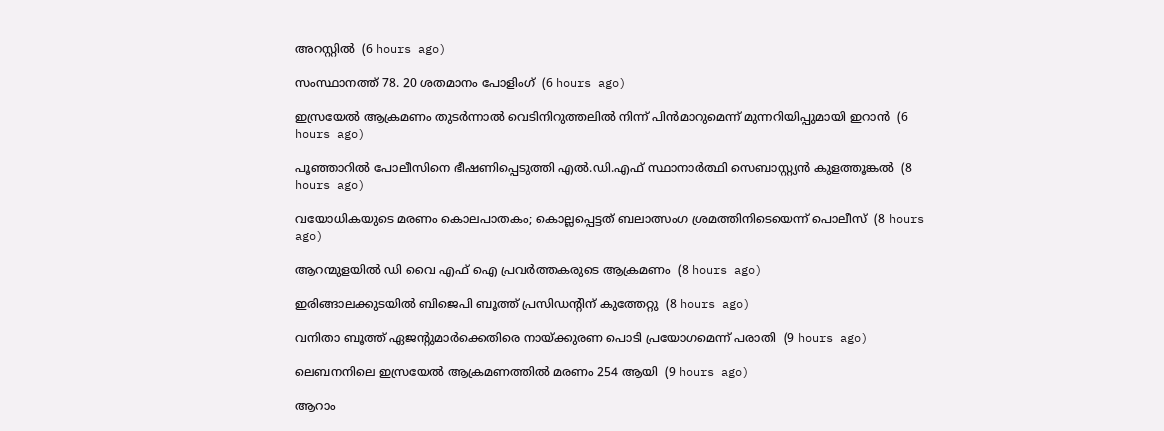അറസ്റ്റില്‍  (6 hours ago)

സംസ്ഥാനത്ത് 78. 20 ശതമാനം പോളിംഗ്  (6 hours ago)

ഇസ്രയേല്‍ ആക്രമണം തുടര്‍ന്നാല്‍ വെടിനിറുത്തലില്‍ നിന്ന് പിന്‍മാറുമെന്ന് മുന്നറിയിപ്പുമായി ഇറാന്‍  (6 hours ago)

പൂഞ്ഞാറില്‍ പോലീസിനെ ഭീഷണിപ്പെടുത്തി എല്‍.ഡി.എഫ് സ്ഥാനാര്‍ത്ഥി സെബാസ്റ്റ്യന്‍ കുളത്തൂങ്കല്‍  (8 hours ago)

വയോധികയുടെ മരണം കൊലപാതകം; കൊല്ലപ്പെട്ടത് ബലാത്സംഗ ശ്രമത്തിനിടെയെന്ന് പൊലീസ്  (8 hours ago)

ആറന്മുളയില്‍ ഡി വൈ എഫ് ഐ പ്രവര്‍ത്തകരുടെ ആക്രമണം  (8 hours ago)

ഇരിങ്ങാലക്കുടയില്‍ ബിജെപി ബൂത്ത് പ്രസിഡന്റിന് കുത്തേറ്റു  (8 hours ago)

വനിതാ ബൂത്ത് ഏജന്റുമാര്‍ക്കെതിരെ നായ്ക്കുരണ പൊടി പ്രയോഗമെന്ന് പരാതി  (9 hours ago)

ലെബനനിലെ ഇസ്രയേല്‍ ആക്രമണത്തില്‍ മരണം 254 ആയി  (9 hours ago)

ആറാം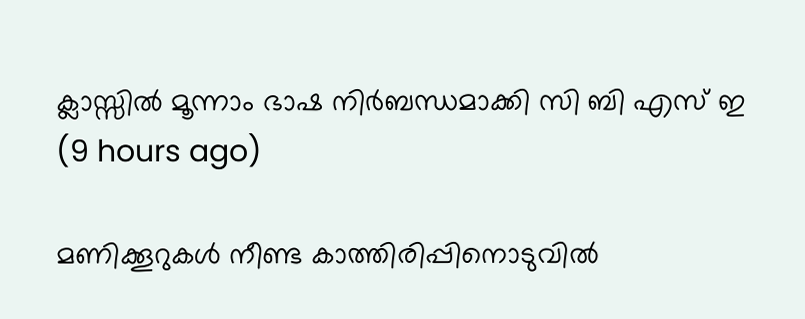ക്ലാസ്സില്‍ മൂന്നാം ഭാഷ നിര്‍ബന്ധമാക്കി സി ബി എസ് ഇ  (9 hours ago)

മണിക്കൂറുകള്‍ നീണ്ട കാത്തിരിപ്പിനൊടുവില്‍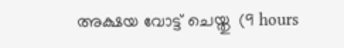അക്ഷയ വോട്ട് ചെയ്തു  (9 hours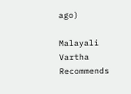ago)

Malayali Vartha Recommends